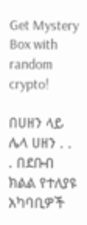Get Mystery Box with random crypto!

በሀዘን ላይ ሌላ ሀዘን . . . በደቡብ ክልል የተለያዩ አካባቢዎች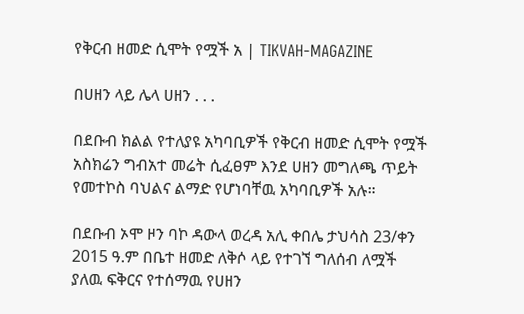የቅርብ ዘመድ ሲሞት የሟች አ | TIKVAH-MAGAZINE

በሀዘን ላይ ሌላ ሀዘን . . .

በደቡብ ክልል የተለያዩ አካባቢዎች የቅርብ ዘመድ ሲሞት የሟች አስክሬን ግብአተ መሬት ሲፈፀም እንደ ሀዘን መግለጫ ጥይት የመተኮስ ባህልና ልማድ የሆነባቸዉ አካባቢዎች አሉ።

በደቡብ ኦሞ ዞን ባኮ ዳውላ ወረዳ አሊ ቀበሌ ታህሳስ 23/ቀን 2015 ዓ.ም በቤተ ዘመድ ለቅሶ ላይ የተገኘ ግለሰብ ለሟች ያለዉ ፍቅርና የተሰማዉ የሀዘን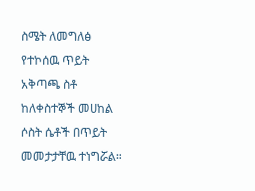ስሜት ለመግለፅ የተኮሰዉ ጥይት አቅጣጫ ስቶ ከለቀስተኞች መሀከል ሶስት ሴቶች በጥይት መመታታቸዉ ተነግሯል።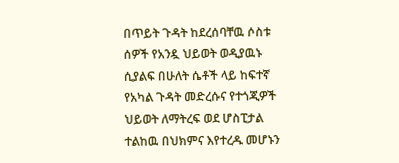በጥይት ጉዳት ከደረሰባቸዉ ሶስቱ ሰዎች የአንዷ ህይወት ወዲያዉኑ ሲያልፍ በሁለት ሴቶች ላይ ከፍተኛ የአካል ጉዳት መድረሱና የተጎጂዎች ህይወት ለማትረፍ ወደ ሆስፒታል ተልከዉ በህክምና እየተረዱ መሆኑን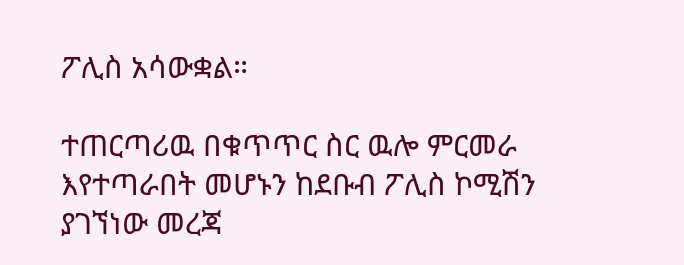ፖሊስ አሳውቋል።

ተጠርጣሪዉ በቁጥጥር ስር ዉሎ ምርመራ እየተጣራበት መሆኑን ከደቡብ ፖሊስ ኮሚሽን ያገኘነው መረጃ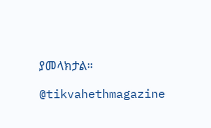ያመላክታል።

@tikvahethmagazine